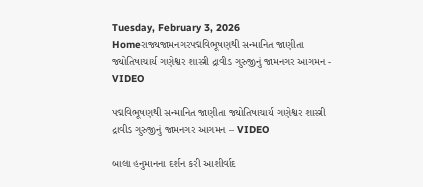Tuesday, February 3, 2026
Homeરાજ્યજામનગરપદ્મવિભૂષણથી સન્માનિત જાણીતા જ્યોતિષાચાર્ય ગણેશ્વર શાસ્ત્રી દ્રાવીડ ગુરુજીનું જામનગર આગમન - VIDEO

પદ્મવિભૂષણથી સન્માનિત જાણીતા જ્યોતિષાચાર્ય ગણેશ્વર શાસ્ત્રી દ્રાવીડ ગુરુજીનું જામનગર આગમન – VIDEO

બાલા હનુમાનના દર્શન કરી આશીર્વાદ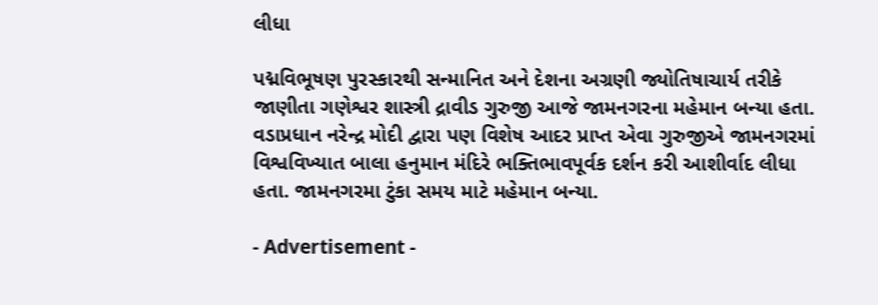લીધા

પદ્મવિભૂષણ પુરસ્કારથી સન્માનિત અને દેશના અગ્રણી જ્યોતિષાચાર્ય તરીકે જાણીતા ગણેશ્વર શાસ્ત્રી દ્રાવીડ ગુરુજી આજે જામનગરના મહેમાન બન્યા હતા. વડાપ્રધાન નરેન્દ્ર મોદી દ્વારા પણ વિશેષ આદર પ્રાપ્ત એવા ગુરુજીએ જામનગરમાં વિશ્વવિખ્યાત બાલા હનુમાન મંદિરે ભક્તિભાવપૂર્વક દર્શન કરી આશીર્વાદ લીધા હતા. જામનગરમા ટુંકા સમય માટે મહેમાન બન્યા.

- Advertisement -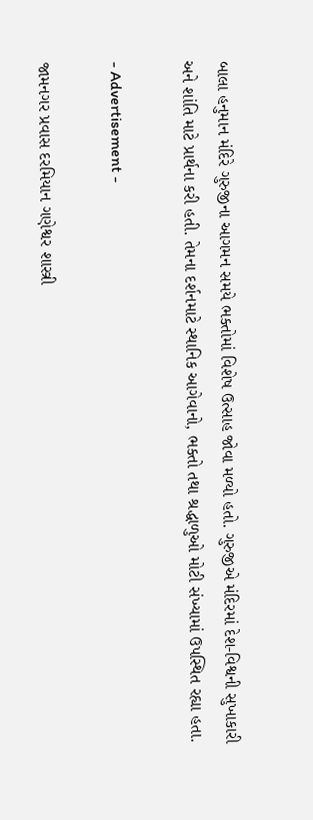બાલા હનુમાન મંદિરે ગુરુજીના આગમન સમયે ભક્તોમાં વિશેષ ઉત્સાહ જોવા મળ્યો હતો. ગુરુજીએ મંદિરમાં દેશ-વિશ્વની સુખાકારી અને શાંતિ માટે પ્રાર્થના કરી હતી. તેમના દર્શનમાટે સ્થાનિક આગેવાનો, ભક્તો તથા શ્રદ્ધાળુઓ મોટી સંખ્યામાં ઉપસ્થિત રહ્યા હતા.

- Advertisement -

જામનગર પ્રવાસ દરમિયાન ગણેશ્વર શાસ્ત્રી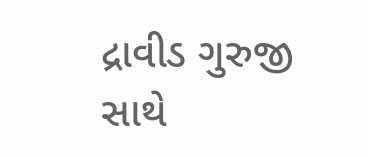દ્રાવીડ ગુરુજી સાથે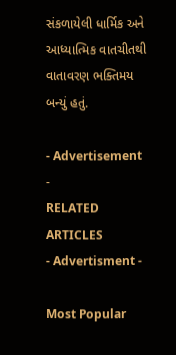સંકળાયેલી ધાર્મિક અને આધ્યાત્મિક વાતચીતથી વાતાવરણ ભક્તિમય બન્યું હતું.

- Advertisement -
RELATED ARTICLES
- Advertisment -

Most Popular